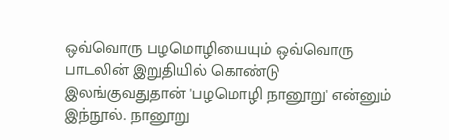ஒவ்வொரு பழமொழியையும் ஒவ்வொரு பாடலின் இறுதியில் கொண்டு இலங்குவதுதான் 'பழமொழி நானூறு' என்னும் இந்நூல். நானூறு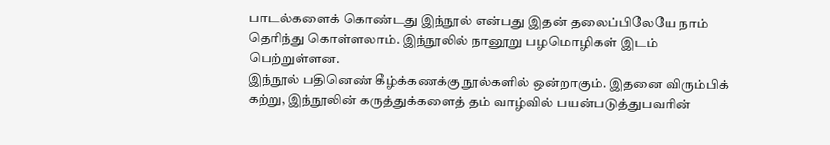பாடல்களைக் கொண்டது இந்நூல் என்பது இதன் தலைப்பிலேயே நாம் தெரிந்து கொள்ளலாம். இந்நூலில் நானூறு பழமொழிகள் இடம் பெற்றுள்ளன.
இந்நூல் பதினெண் கீழ்க்கணக்கு நூல்களில் ஒன்றாகும். இதனை விரும்பிக் கற்று, இந்நூலின் கருத்துக்களைத் தம் வாழ்வில் பயன்படுத்துபவரின்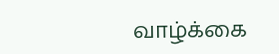வாழ்க்கை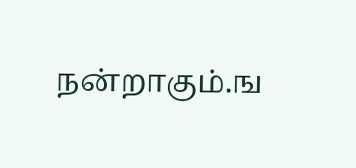நன்றாகும்.ங